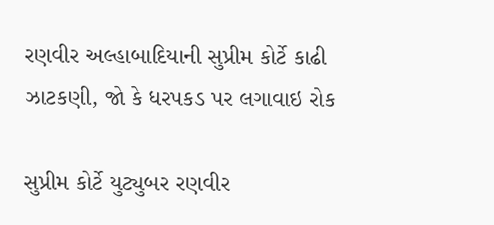રણવીર અલ્હાબાદિયાની સુપ્રીમ કોર્ટે કાઢી ઝાટકણી, જો કે ધરપકડ પર લગાવાઇ રોક

સુપ્રીમ કોર્ટે યુટ્યુબર રણવીર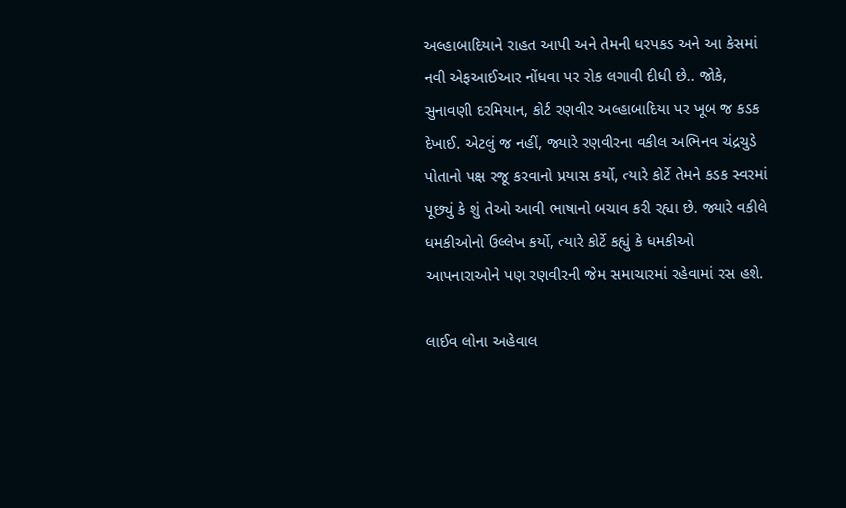અલ્હાબાદિયાને રાહત આપી અને તેમની ધરપકડ અને આ કેસમાં નવી એફઆઈઆર નોંધવા પર રોક લગાવી દીધી છે.. જોકે, સુનાવણી દરમિયાન, કોર્ટ રણવીર અલ્હાબાદિયા પર ખૂબ જ કડક દેખાઈ. એટલું જ નહીં, જ્યારે રણવીરના વકીલ અભિનવ ચંદ્રચુડે પોતાનો પક્ષ રજૂ કરવાનો પ્રયાસ કર્યો, ત્યારે કોર્ટે તેમને કડક સ્વરમાં પૂછ્યું કે શું તેઓ આવી ભાષાનો બચાવ કરી રહ્યા છે. જ્યારે વકીલે ધમકીઓનો ઉલ્લેખ કર્યો, ત્યારે કોર્ટે કહ્યું કે ધમકીઓ આપનારાઓને પણ રણવીરની જેમ સમાચારમાં રહેવામાં રસ હશે.

લાઈવ લોના અહેવાલ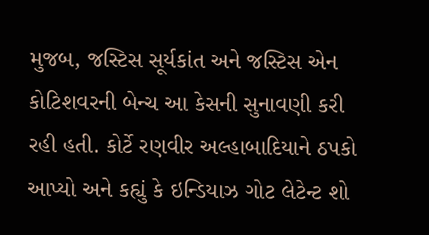મુજબ, જસ્ટિસ સૂર્યકાંત અને જસ્ટિસ એન કોટિશવરની બેન્ચ આ કેસની સુનાવણી કરી રહી હતી. કોર્ટે રણવીર અલ્હાબાદિયાને ઠપકો આપ્યો અને કહ્યું કે ઇન્ડિયાઝ ગોટ લેટેન્ટ શો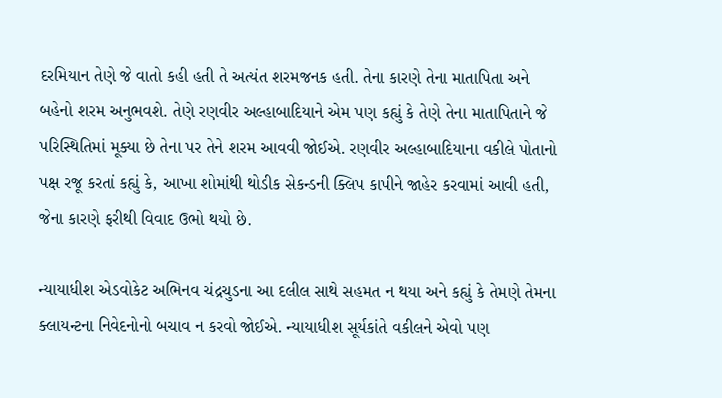દરમિયાન તેણે જે વાતો કહી હતી તે અત્યંત શરમજનક હતી. તેના કારણે તેના માતાપિતા અને બહેનો શરમ અનુભવશે. તેણે રણવીર અલ્હાબાદિયાને એમ પણ કહ્યું કે તેણે તેના માતાપિતાને જે પરિસ્થિતિમાં મૂક્યા છે તેના પર તેને શરમ આવવી જોઈએ. રણવીર અલ્હાબાદિયાના વકીલે પોતાનો પક્ષ રજૂ કરતાં કહ્યું કે, આખા શોમાંથી થોડીક સેકન્ડની ક્લિપ કાપીને જાહેર કરવામાં આવી હતી, જેના કારણે ફરીથી વિવાદ ઉભો થયો છે.

ન્યાયાધીશ એડવોકેટ અભિનવ ચંદ્રચુડના આ દલીલ સાથે સહમત ન થયા અને કહ્યું કે તેમણે તેમના ક્લાયન્ટના નિવેદનોનો બચાવ ન કરવો જોઈએ. ન્યાયાધીશ સૂર્યકાંતે વકીલને એવો પણ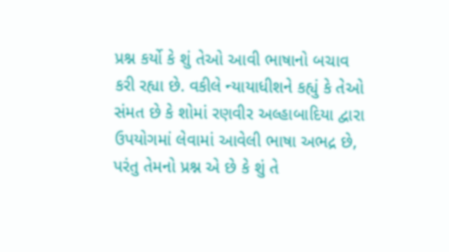પ્રશ્ન કર્યો કે શું તેઓ આવી ભાષાનો બચાવ કરી રહ્યા છે. વકીલે ન્યાયાધીશને કહ્યું કે તેઓ સંમત છે કે શોમાં રણવીર અલ્હાબાદિયા દ્વારા ઉપયોગમાં લેવામાં આવેલી ભાષા અભદ્ર છે, પરંતુ તેમનો પ્રશ્ન એ છે કે શું તે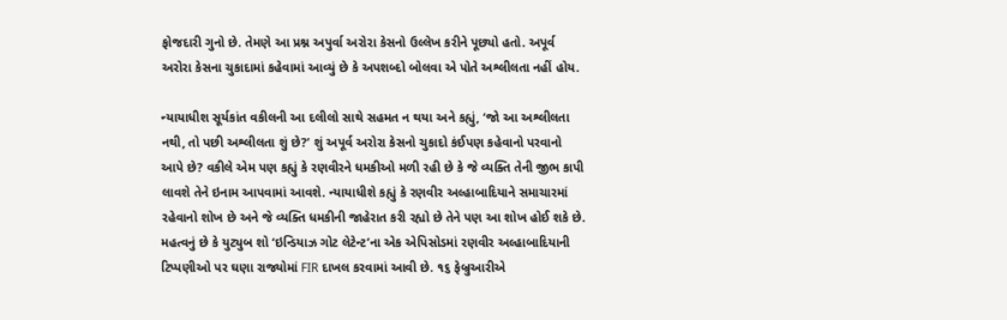ફોજદારી ગુનો છે. તેમણે આ પ્રશ્ન અપુર્વા અરોરા કેસનો ઉલ્લેખ કરીને પૂછ્યો હતો. અપૂર્વ અરોરા કેસના ચુકાદામાં કહેવામાં આવ્યું છે કે અપશબ્દો બોલવા એ પોતે અશ્લીલતા નહીં હોય.

ન્યાયાધીશ સૂર્યકાંત વકીલની આ દલીલો સાથે સહમત ન થયા અને કહ્યું, ‘જો આ અશ્લીલતા નથી, તો પછી અશ્લીલતા શું છે?’ શું અપૂર્વ અરોરા કેસનો ચુકાદો કંઈપણ કહેવાનો પરવાનો આપે છે? વકીલે એમ પણ કહ્યું કે રણવીરને ધમકીઓ મળી રહી છે કે જે વ્યક્તિ તેની જીભ કાપી લાવશે તેને ઇનામ આપવામાં આવશે. ન્યાયાધીશે કહ્યું કે રણવીર અલ્હાબાદિયાને સમાચારમાં રહેવાનો શોખ છે અને જે વ્યક્તિ ધમકીની જાહેરાત કરી રહ્યો છે તેને પણ આ શોખ હોઈ શકે છે. મહત્વનું છે કે યુટ્યુબ શો ‘ઇન્ડિયાઝ ગોટ લેટેન્ટ’ના એક એપિસોડમાં રણવીર અલ્હાબાદિયાની ટિપ્પણીઓ પર ઘણા રાજ્યોમાં FIR દાખલ કરવામાં આવી છે. ૧૬ ફેબ્રુઆરીએ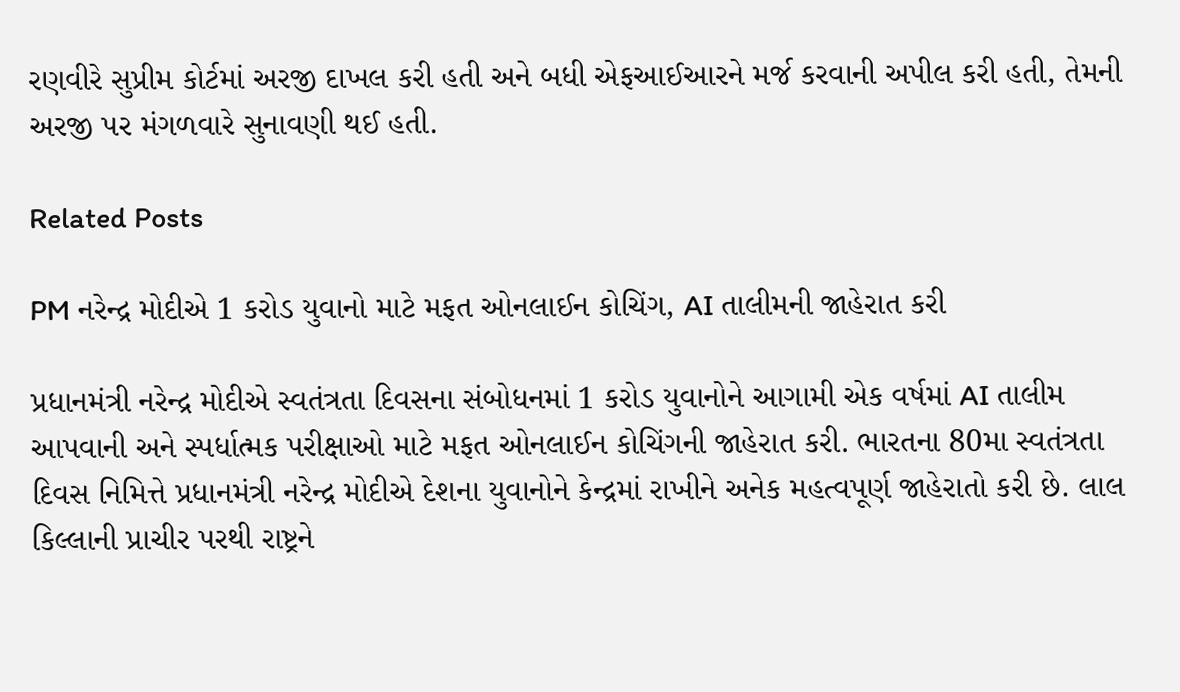રણવીરે સુપ્રીમ કોર્ટમાં અરજી દાખલ કરી હતી અને બધી એફઆઈઆરને મર્જ કરવાની અપીલ કરી હતી, તેમની અરજી પર મંગળવારે સુનાવણી થઈ હતી.

Related Posts

PM નરેન્દ્ર મોદીએ 1 કરોડ યુવાનો માટે મફત ઓનલાઈન કોચિંગ, AI તાલીમની જાહેરાત કરી

પ્રધાનમંત્રી નરેન્દ્ર મોદીએ સ્વતંત્રતા દિવસના સંબોધનમાં 1 કરોડ યુવાનોને આગામી એક વર્ષમાં AI તાલીમ આપવાની અને સ્પર્ધાત્મક પરીક્ષાઓ માટે મફત ઓનલાઈન કોચિંગની જાહેરાત કરી. ભારતના 80મા સ્વતંત્રતા દિવસ નિમિત્તે પ્રધાનમંત્રી નરેન્દ્ર મોદીએ દેશના યુવાનોને કેન્દ્રમાં રાખીને અનેક મહત્વપૂર્ણ જાહેરાતો કરી છે. લાલ કિલ્લાની પ્રાચીર પરથી રાષ્ટ્રને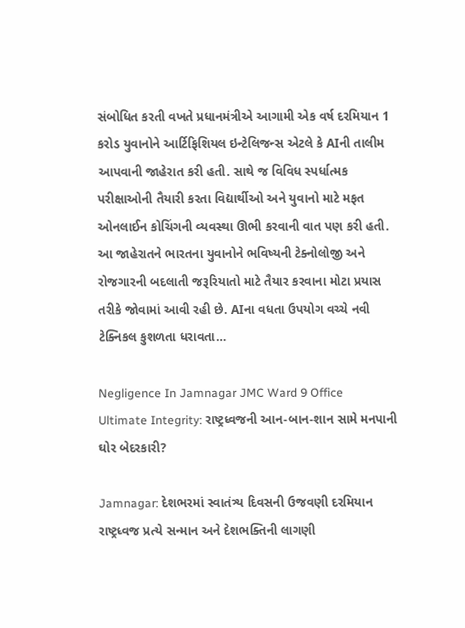સંબોધિત કરતી વખતે પ્રધાનમંત્રીએ આગામી એક વર્ષ દરમિયાન 1 કરોડ યુવાનોને આર્ટિફિશિયલ ઇન્ટેલિજન્સ એટલે કે AIની તાલીમ આપવાની જાહેરાત કરી હતી. સાથે જ વિવિધ સ્પર્ધાત્મક પરીક્ષાઓની તૈયારી કરતા વિદ્યાર્થીઓ અને યુવાનો માટે મફત ઓનલાઈન કોચિંગની વ્યવસ્થા ઊભી કરવાની વાત પણ કરી હતી. આ જાહેરાતને ભારતના યુવાનોને ભવિષ્યની ટેક્નોલોજી અને રોજગારની બદલાતી જરૂરિયાતો માટે તૈયાર કરવાના મોટા પ્રયાસ તરીકે જોવામાં આવી રહી છે. AIના વધતા ઉપયોગ વચ્ચે નવી ટેક્નિકલ કુશળતા ધરાવતા…

Negligence In Jamnagar JMC Ward 9 Office Ultimate Integrity: રાષ્ટ્રધ્વજની આન-બાન-શાન સામે મનપાની ઘોર બેદરકારી?

Jamnagar: દેશભરમાં સ્વાતંત્ર્ય દિવસની ઉજવણી દરમિયાન રાષ્ટ્રધ્વજ પ્રત્યે સન્માન અને દેશભક્તિની લાગણી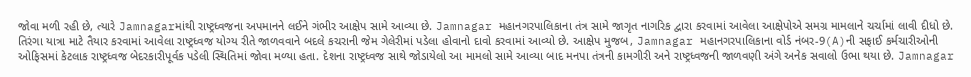જોવા મળી રહી છે, ત્યારે Jamnagarમાંથી રાષ્ટ્રધ્વજના અપમાનને લઈને ગંભીર આક્ષેપ સામે આવ્યા છે. Jamnagar મહાનગરપાલિકાના તંત્ર સામે જાગૃત નાગરિક દ્વારા કરવામાં આવેલા આક્ષેપોએ સમગ્ર મામલાને ચર્ચામાં લાવી દીધો છે. તિરંગા યાત્રા માટે તૈયાર કરવામાં આવેલા રાષ્ટ્રધ્વજ યોગ્ય રીતે જાળવવાને બદલે કચરાની જેમ ગેલેરીમાં પડેલા હોવાનો દાવો કરવામાં આવ્યો છે. આક્ષેપ મુજબ, Jamnagar મહાનગરપાલિકાના વોર્ડ નંબર-9(A)ની સફાઈ કર્મચારીઓની ઓફિસમાં કેટલાક રાષ્ટ્રધ્વજ બેદરકારીપૂર્વક પડેલી સ્થિતિમાં જોવા મળ્યા હતા. દેશના રાષ્ટ્રધ્વજ સાથે જોડાયેલો આ મામલો સામે આવ્યા બાદ મનપા તંત્રની કામગીરી અને રાષ્ટ્રધ્વજની જાળવણી અંગે અનેક સવાલો ઉભા થયા છે. Jamnagar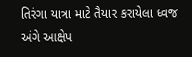તિરંગા યાત્રા માટે તૈયાર કરાયેલા ધ્વજ અંગે આક્ષેપ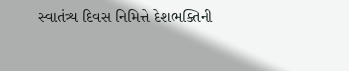સ્વાતંત્ર્ય દિવસ નિમિત્તે દેશભક્તિની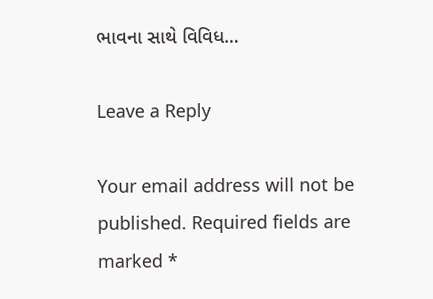ભાવના સાથે વિવિધ…

Leave a Reply

Your email address will not be published. Required fields are marked *